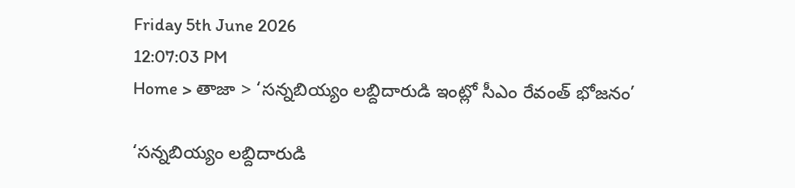Friday 5th June 2026
12:07:03 PM
Home > తాజా > ‘సన్నబియ్యం లబ్దిదారుడి ఇంట్లో సీఎం రేవంత్ భోజనం’

‘సన్నబియ్యం లబ్దిదారుడి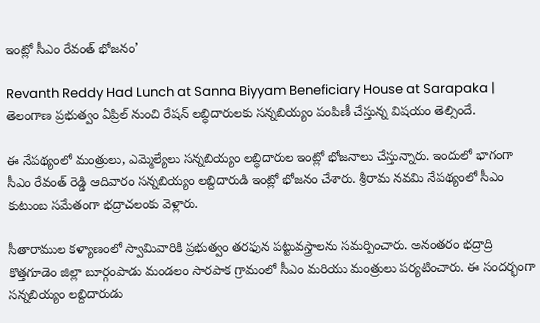ఇంట్లో సీఎం రేవంత్ భోజనం’

Revanth Reddy Had Lunch at Sanna Biyyam Beneficiary House at Sarapaka | తెలంగాణ ప్రభుత్వం ఏప్రిల్ నుంచి రేషన్ లబ్ధిదారులకు సన్నబియ్యం పంపిణీ చేస్తున్న విషయం తెల్సిందే.

ఈ నేపథ్యంలో మంత్రులు, ఎమ్మెల్యేలు సన్నబియ్యం లబ్ధిదారుల ఇంట్లో భోజనాలు చేస్తున్నారు. ఇందులో భాగంగా సీఎం రేవంత్ రెడ్డి ఆదివారం సన్నబియ్యం లబ్దిదారుడి ఇంట్లో భోజనం చేశారు. శ్రీరామ నవమి నేపథ్యంలో సీఎం కుటుంబ సమేతంగా భద్రాచలంకు వెళ్లారు.

సీతారాముల కళ్యాణంలో స్వామివారికి ప్రభుత్వం తరఫున పట్టువస్త్రాలను సమర్పించారు. అనంతరం భద్రాద్రి కొత్తగూడెం జిల్లా బూర్గంపాడు మండలం సారపాక గ్రామంలో సీఎం మరియు మంత్రులు పర్యటించారు. ఈ సందర్భంగా సన్నబియ్యం లబ్దిదారుడు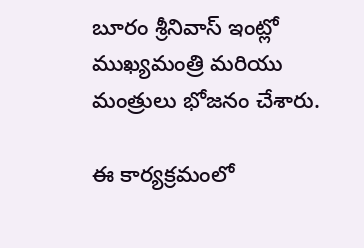బూరం శ్రీనివాస్ ఇంట్లో ముఖ్యమంత్రి మరియు మంత్రులు భోజనం చేశారు.

ఈ కార్యక్రమంలో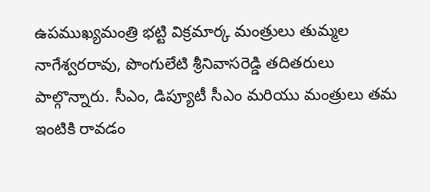ఉపముఖ్యమంత్రి భట్టి విక్రమార్క మంత్రులు తుమ్మల నాగేశ్వరరావు, పొంగులేటి శ్రీనివాసరెడ్డి తదితరులు పాల్గొన్నారు. సీఎం, డిప్యూటీ సీఎం మరియు మంత్రులు తమ ఇంటికి రావడం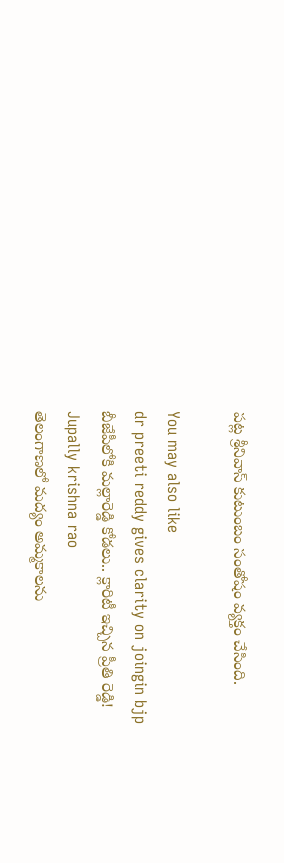పట్ల శ్రీనివాస్ కుటుంబం సంతోషం వ్యక్తం చేసింది.

You may also like
dr preeti reddy gives clarity on joingin bjp
బీజేపీలోకి మల్లారెడ్డి కోడలు.. క్లారిటీ ఇచ్చిన ప్రీతి రెడ్డి!
Jupally krishna rao
తెలంగాణలో మ‌ద్యం అమ్మ‌కాల‌ను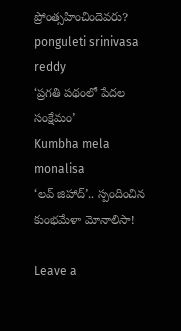ప్రోంత్స‌హించిందెవ‌రు?
ponguleti srinivasa reddy
‘ప్రగతి పథంలో పేదల సంక్షేమం’
Kumbha mela monalisa
‘లవ్ జిహాద్’.. స్పందించిన కుంభమేళా మోనాలిసా!

Leave a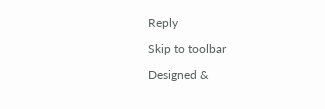Reply

Skip to toolbar

Designed &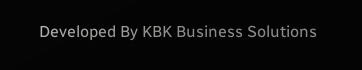Developed By KBK Business Solutions